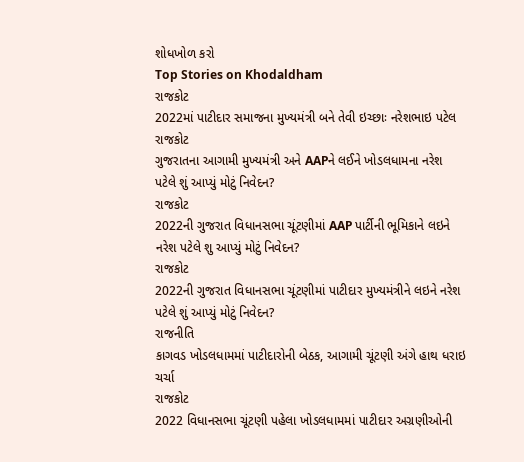શોધખોળ કરો
Top Stories on Khodaldham
રાજકોટ
2022માં પાટીદાર સમાજના મુખ્યમંત્રી બને તેવી ઇચ્છાઃ નરેશભાઇ પટેલ
રાજકોટ
ગુજરાતના આગામી મુખ્યમંત્રી અને AAPને લઈને ખોડલધામના નરેશ પટેલે શું આપ્યું મોટું નિવેદન?
રાજકોટ
2022ની ગુજરાત વિધાનસભા ચૂંટણીમાં AAP પાર્ટીની ભૂમિકાને લઇને નરેશ પટેલે શુ આપ્યું મોટું નિવેદન?
રાજકોટ
2022ની ગુજરાત વિધાનસભા ચૂંટણીમાં પાટીદાર મુખ્યમંત્રીને લઇને નરેશ પટેલે શું આપ્યું મોટું નિવેદન?
રાજનીતિ
કાગવડ ખોડલધામમાં પાટીદારોની બેઠક, આગામી ચૂંટણી અંગે હાથ ધરાઇ ચર્ચા
રાજકોટ
2022 વિધાનસભા ચૂંટણી પહેલા ખોડલધામમાં પાટીદાર અગ્રણીઓની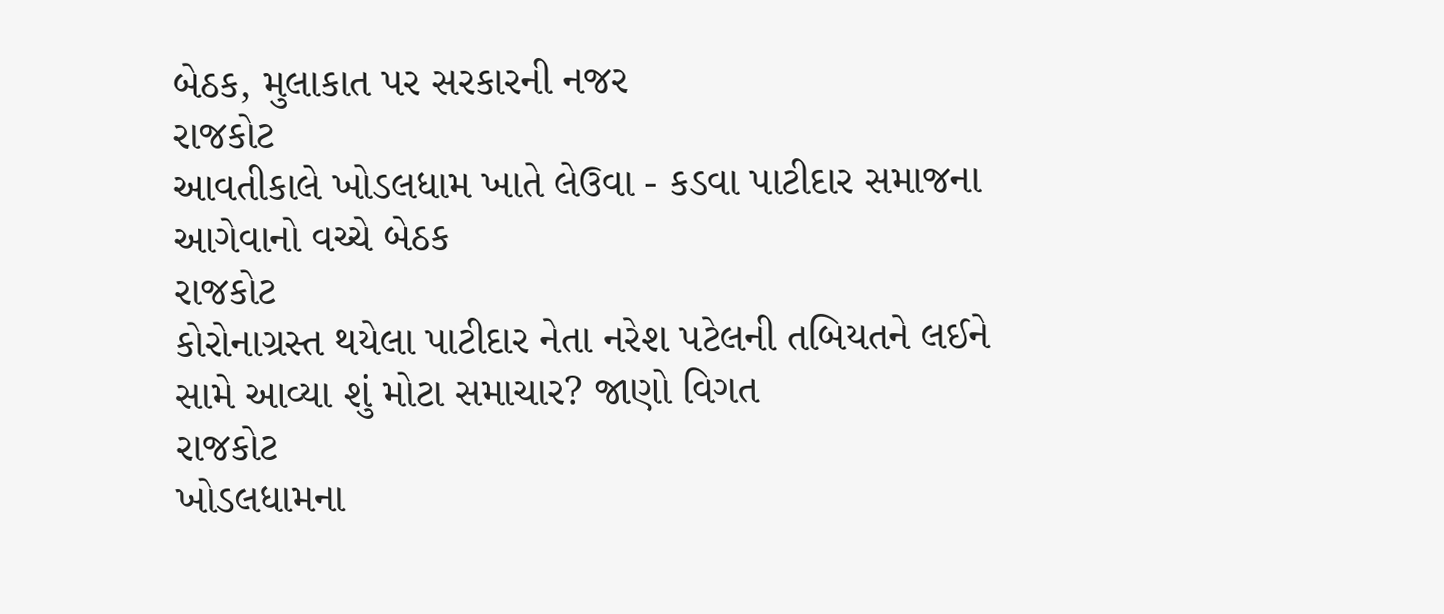બેઠક, મુલાકાત પર સરકારની નજર
રાજકોટ
આવતીકાલે ખોડલધામ ખાતે લેઉવા - કડવા પાટીદાર સમાજના આગેવાનો વચ્ચે બેઠક
રાજકોટ
કોરોનાગ્રસ્ત થયેલા પાટીદાર નેતા નરેશ પટેલની તબિયતને લઈને સામે આવ્યા શું મોટા સમાચાર? જાણો વિગત
રાજકોટ
ખોડલધામના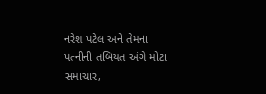નરેશ પટેલ અને તેમના પત્નીની તબિયત અંગે મોટા સમાચાર,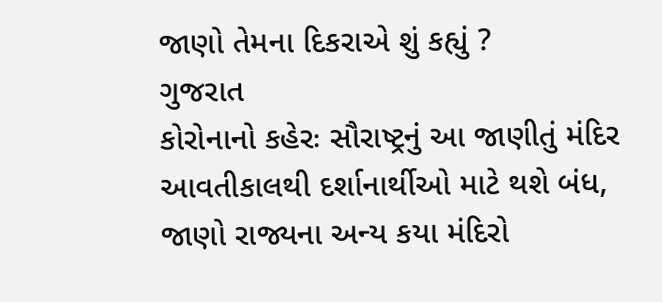જાણો તેમના દિકરાએ શું કહ્યું ?
ગુજરાત
કોરોનાનો કહેરઃ સૌરાષ્ટ્રનું આ જાણીતું મંદિર આવતીકાલથી દર્શાનાર્થીઓ માટે થશે બંધ, જાણો રાજ્યના અન્ય કયા મંદિરો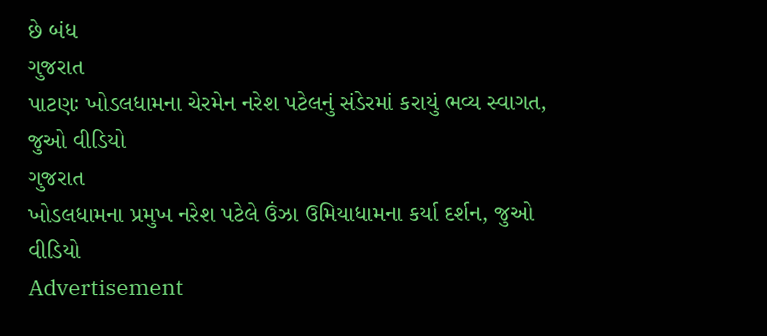છે બંધ
ગુજરાત
પાટણઃ ખોડલધામના ચેરમેન નરેશ પટેલનું સંડેરમાં કરાયું ભવ્ય સ્વાગત, જુઓ વીડિયો
ગુજરાત
ખોડલધામના પ્રમુખ નરેશ પટેલે ઉંઝા ઉમિયાધામના કર્યા દર્શન, જુઓ વીડિયો
Advertisement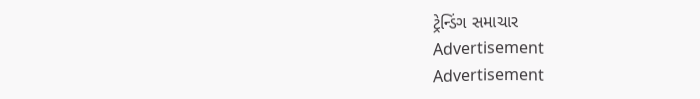ટ્રેન્ડિંગ સમાચાર
Advertisement
Advertisement